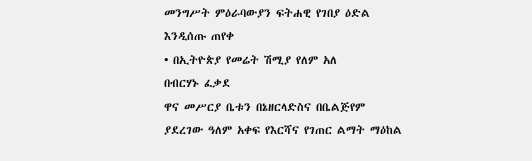መንግሥት ምዕራባውያን ፍትሐዊ የገበያ ዕድል እንዲሰጡ ጠየቀ
• በኢትዮጵያ የመሬት ሽሚያ የለም አለ
በብርሃኑ ፈቃደ
ዋና መሥርያ ቤቱን በኔዘርላድስና በቤልጅየም ያደረገው ዓለም አቀፍ የእርሻና የገጠር ልማት ማዕከል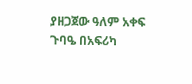ያዘጋጀው ዓለም አቀፍ ጉባዔ በአፍሪካ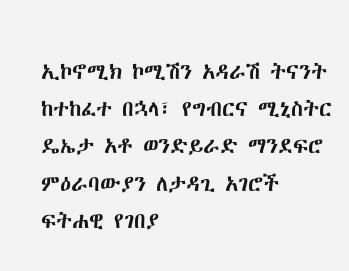ኢኮኖሚክ ኮሚሽን አዳራሽ ትናንት ከተከፈተ በኋላ፣ የግብርና ሚኒስትር ዴኤታ አቶ ወንድይራድ ማንደፍሮ ምዕራባውያን ለታዳጊ አገሮች ፍትሐዊ የገበያ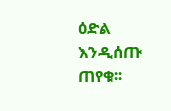ዕድል እንዲሰጡ ጠየቁ፡፡